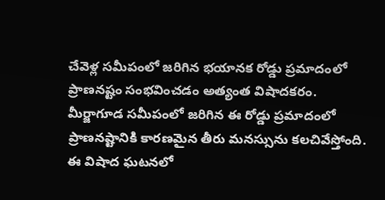చేవెళ్ల సమీపంలో జరిగిన భయానక రోడ్డు ప్రమాదంలో ప్రాణనష్టం సంభవించడం అత్యంత విషాదకరం. మీర్జాగూడ సమీపంలో జరిగిన ఈ రోడ్డు ప్రమాదంలో ప్రాణనష్టానికి కారణమైన తీరు మనస్సును కలచివేస్తోంది. ఈ విషాద ఘటనలో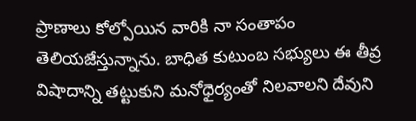ప్రాణాలు కోల్పోయిన వారికి నా సంతాపం తెలియజేస్తున్నాను. బాధిత కుటుంబ సభ్యులు ఈ తీవ్ర విషాదాన్ని తట్టుకుని మనోధైర్యంతో నిలవాలని దేవుని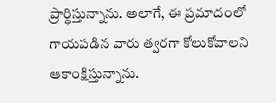ప్రార్థిస్తున్నాను. అలాగే, ఈ ప్రమాదంలో గాయపడిన వారు త్వరగా కోలుకోవాలని ఆకాంక్షిస్తున్నాను.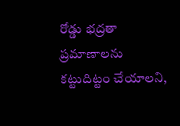రోడ్డు భద్రతా ప్రమాణాలను కట్టుదిట్టం చేయాలని,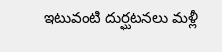ఇటువంటి దుర్ఘటనలు మళ్లీ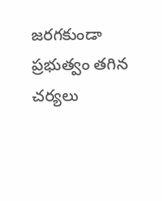జరగకుండా ప్రభుత్వం తగిన చర్యలు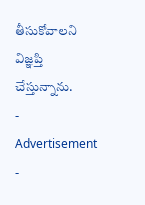తీసుకోవాలని విజ్ఞప్తి చేస్తున్నాను.
- Advertisement -